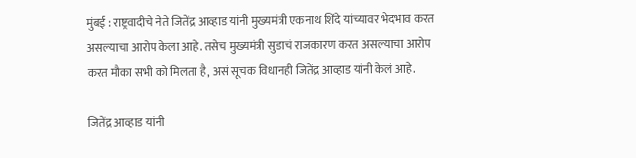मुंबई : राष्ट्रवादीचे नेते जितेंद्र आव्हाड यांनी मुख्यमंत्री एकनाथ शिंदे यांच्यावर भेदभाव करत असल्याचा आरोप केला आहे. तसेच मुख्यमंत्री सुडाचं राजकारण करत असल्याचा आरोप करत मौका सभी को मिलता है, असं सूचक विधानही जितेंद्र आव्हाड यांनी केलं आहे.

जितेंद्र आव्हाड यांनी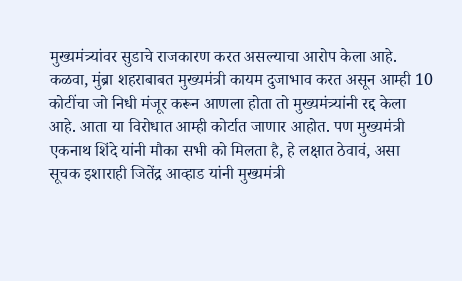मुख्यमंत्र्यांवर सुडाचे राजकारण करत असल्याचा आरोप केला आहे. कळवा, मुंब्रा शहराबाबत मुख्यमंत्री कायम दुजाभाव करत असून आम्ही 10 कोटींचा जो निधी मंजूर करून आणला होता तो मुख्यमंत्र्यांनी रद्द केला आहे. आता या विरोधात आम्ही कोर्टात जाणार आहोत. पण मुख्यमंत्री एकनाथ शिंदे यांनी मौका सभी को मिलता है, हे लक्षात ठेवावं, असा सूचक इशाराही जितेंद्र आव्हाड यांनी मुख्यमंत्री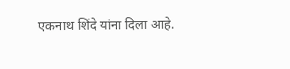एकनाथ शिंदे यांना दिला आहे.